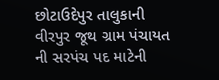છોટાઉદેપુર તાલુકાની વીરપુર જૂથ ગ્રામ પંચાયત ની સરપંચ પદ માટેની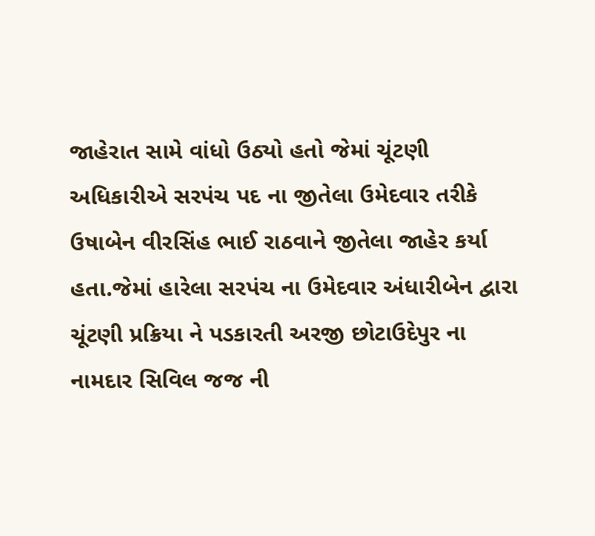જાહેરાત સામે વાંધો ઉઠ્યો હતો જેમાં ચૂંટણી અધિકારીએ સરપંચ પદ ના જીતેલા ઉમેદવાર તરીકે ઉષાબેન વીરસિંહ ભાઈ રાઠવાને જીતેલા જાહેર કર્યા હતા.જેમાં હારેલા સરપંચ ના ઉમેદવાર અંધારીબેન દ્વારા ચૂંટણી પ્રક્રિયા ને પડકારતી અરજી છોટાઉદેપુર ના નામદાર સિવિલ જજ ની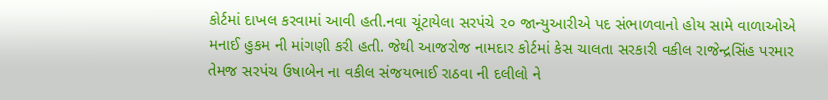કોર્ટમાં દાખલ કરવામાં આવી હતી.નવા ચૂંટાયેલા સરપંચે ૨૦ જાન્યુઆરીએ પદ સંભાળવાનો હોય સામે વાળાઓએ મનાઈ હુકમ ની માંગણી કરી હતી. જેથી આજરોજ નામદાર કોર્ટમાં કેસ ચાલતા સરકારી વકીલ રાજેન્દ્રસિંહ પરમાર તેમજ સરપંચ ઉષાબેન ના વકીલ સંજયભાઈ રાઠવા ની દલીલો ને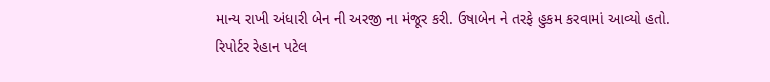માન્ય રાખી અંધારી બેન ની અરજી ના મંજૂર કરી. ઉષાબેન ને તરફે હુકમ કરવામાં આવ્યો હતો.
રિપોર્ટર રેહાન પટેલ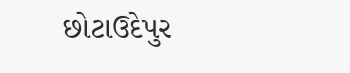છોટાઉદેપુર